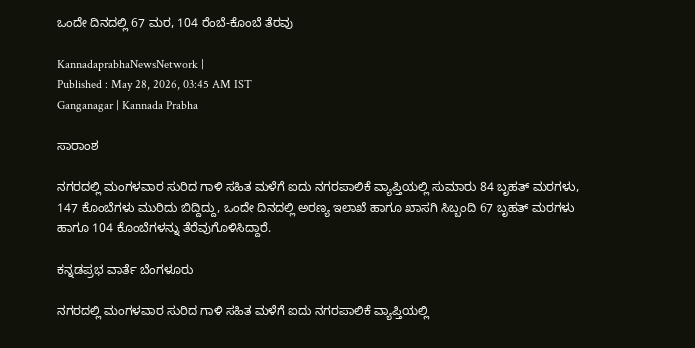ಒಂದೇ ದಿನದಲ್ಲಿ 67 ಮರ, 104 ರೆಂಬೆ-ಕೊಂಬೆ ತೆರವು

KannadaprabhaNewsNetwork |
Published : May 28, 2026, 03:45 AM IST
Ganganagar | Kannada Prabha

ಸಾರಾಂಶ

ನಗರದಲ್ಲಿ ಮಂಗಳವಾರ ಸುರಿದ ಗಾಳಿ ಸಹಿತ ಮಳೆಗೆ ಐದು ನಗರಪಾಲಿಕೆ ವ್ಯಾಪ್ತಿಯಲ್ಲಿ ಸುಮಾರು 84 ಬೃಹತ್ ಮರಗಳು, 147 ಕೊಂಬೆಗಳು ಮುರಿದು ಬಿದ್ದಿದ್ದು, ಒಂದೇ ದಿನದಲ್ಲಿ ಅರಣ್ಯ ಇಲಾಖೆ ಹಾಗೂ ಖಾಸಗಿ ಸಿಬ್ಬಂದಿ 67 ಬೃಹತ್ ಮರಗಳು ಹಾಗೂ 104 ಕೊಂಬೆಗಳನ್ನು ತೆರೆವುಗೊಳಿಸಿದ್ದಾರೆ.

ಕನ್ನಡಪ್ರಭ ವಾರ್ತೆ ಬೆಂಗಳೂರು

ನಗರದಲ್ಲಿ ಮಂಗಳವಾರ ಸುರಿದ ಗಾಳಿ ಸಹಿತ ಮಳೆಗೆ ಐದು ನಗರಪಾಲಿಕೆ ವ್ಯಾಪ್ತಿಯಲ್ಲಿ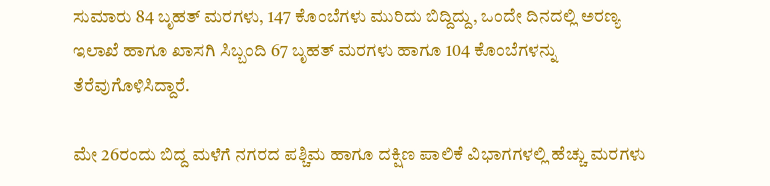ಸುಮಾರು 84 ಬೃಹತ್ ಮರಗಳು, 147 ಕೊಂಬೆಗಳು ಮುರಿದು ಬಿದ್ದಿದ್ದು, ಒಂದೇ ದಿನದಲ್ಲಿ ಅರಣ್ಯ ಇಲಾಖೆ ಹಾಗೂ ಖಾಸಗಿ ಸಿಬ್ಬಂದಿ 67 ಬೃಹತ್ ಮರಗಳು ಹಾಗೂ 104 ಕೊಂಬೆಗಳನ್ನು ತೆರೆವುಗೊಳಿಸಿದ್ದಾರೆ.

ಮೇ 26ರಂದು ಬಿದ್ದ ಮಳೆಗೆ ನಗರದ ಪಶ್ಚಿಮ ಹಾಗೂ ದಕ್ಷಿಣ ಪಾಲಿಕೆ ವಿಭಾಗಗಳಲ್ಲಿ ಹೆಚ್ಚು ಮರಗಳು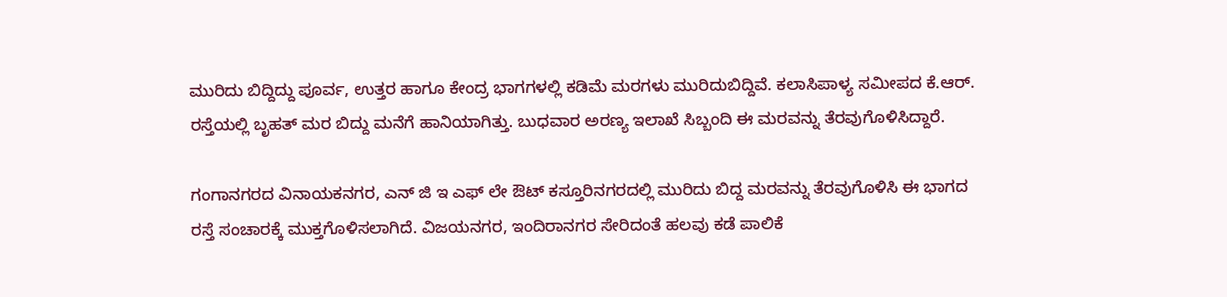ಮುರಿದು ಬಿದ್ದಿದ್ದು ಪೂರ್ವ, ಉತ್ತರ ಹಾಗೂ ಕೇಂದ್ರ ಭಾಗಗಳಲ್ಲಿ ಕಡಿಮೆ ಮರಗಳು ಮುರಿದುಬಿದ್ದಿವೆ. ಕಲಾಸಿಪಾಳ್ಯ ಸಮೀಪದ ಕೆ.ಆರ್. ರಸ್ತೆಯಲ್ಲಿ ಬೃಹತ್ ಮರ ಬಿದ್ದು ಮನೆಗೆ ಹಾನಿಯಾಗಿತ್ತು. ಬುಧವಾರ ಅರಣ್ಯ ಇಲಾಖೆ ಸಿಬ್ಬಂದಿ ಈ ಮರವನ್ನು ತೆರವುಗೊಳಿಸಿದ್ದಾರೆ.

ಗಂಗಾನಗರದ ವಿನಾಯಕನಗರ, ಎನ್ ಜಿ ಇ ಎಫ್ ಲೇ ಔಟ್ ಕಸ್ತೂರಿನಗರದಲ್ಲಿ ಮುರಿದು ಬಿದ್ದ ಮರವನ್ನು ತೆರವುಗೊಳಿಸಿ ಈ ಭಾಗದ ರಸ್ತೆ ಸಂಚಾರಕ್ಕೆ ಮುಕ್ತಗೊಳಿಸಲಾಗಿದೆ. ವಿಜಯನಗರ, ಇಂದಿರಾನಗರ ಸೇರಿದಂತೆ ಹಲವು ಕಡೆ ಪಾಲಿಕೆ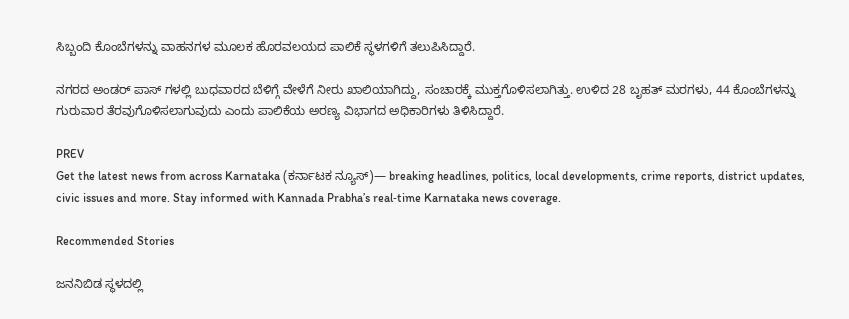ಸಿಬ್ಬಂದಿ ಕೊಂಬೆಗಳನ್ನು ವಾಹನಗಳ ಮೂಲಕ ಹೊರವಲಯದ ಪಾಲಿಕೆ ಸ್ಥಳಗಳಿಗೆ ತಲುಪಿಸಿದ್ದಾರೆ.

ನಗರದ ಅಂಡರ್ ಪಾಸ್ ಗಳಲ್ಲಿ ಬುಧವಾರದ ಬೆಳಿಗ್ಗೆ ವೇಳೆಗೆ ನೀರು ಖಾಲಿಯಾಗಿದ್ದು, ಸಂಚಾರಕ್ಕೆ ಮುಕ್ತಗೊಳಿಸಲಾಗಿತ್ತು. ಉಳಿದ 28 ಬೃಹತ್ ಮರಗಳು, 44 ಕೊಂಬೆಗಳನ್ನು ಗುರುವಾರ ತೆರವುಗೊಳಿಸಲಾಗುವುದು ಎಂದು ಪಾಲಿಕೆಯ ಅರಣ್ಯ ವಿಭಾಗದ ಅಧಿಕಾರಿಗಳು ತಿಳಿಸಿದ್ದಾರೆ.

PREV
Get the latest news from across Karnataka (ಕರ್ನಾಟಕ ನ್ಯೂಸ್)— breaking headlines, politics, local developments, crime reports, district updates, civic issues and more. Stay informed with Kannada Prabha’s real‑time Karnataka news coverage.

Recommended Stories

ಜನನಿಬಿಡ ಸ್ಥಳದಲ್ಲಿ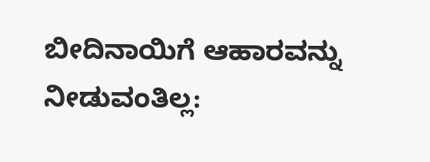ಬೀದಿನಾಯಿಗೆ ಆಹಾರವನ್ನು ನೀಡುವಂತಿಲ್ಲ: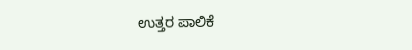ಉತ್ತರ ಪಾಲಿಕೆ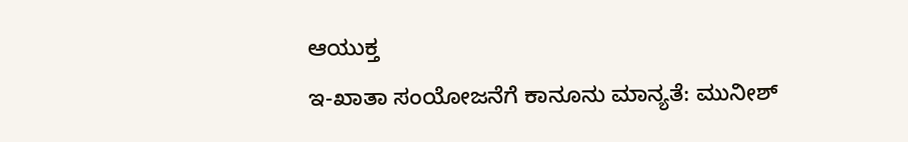ಆಯುಕ್ತ
ಇ-ಖಾತಾ ಸಂಯೋಜನೆಗೆ ಕಾನೂನು ಮಾನ್ಯತೆ: ಮುನೀಶ್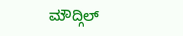ಮೌದ್ಗಿಲ್